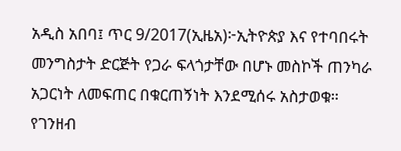አዲስ አበባ፤ ጥር 9/2017(ኢዜአ)፦ኢትዮጵያ እና የተባበሩት መንግስታት ድርጅት የጋራ ፍላጎታቸው በሆኑ መስኮች ጠንካራ አጋርነት ለመፍጠር በቁርጠኝነት እንደሚሰሩ አስታወቁ።
የገንዘብ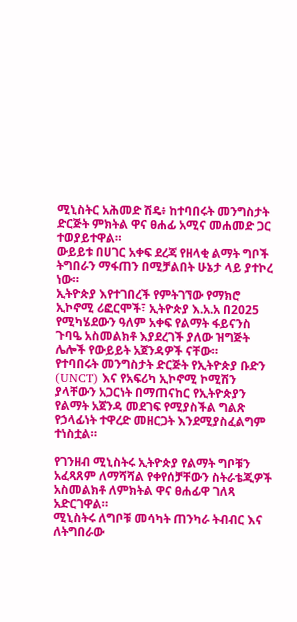ሚኒስትር አሕመድ ሽዴ፥ ከተባበሩት መንግስታት ድርጅት ምክትል ዋና ፀሐፊ አሚና መሐመድ ጋር ተወያይተዋል።
ውይይቱ በሀገር አቀፍ ደረጃ የዘላቂ ልማት ግቦች ትግበራን ማፋጠን በሚቻልበት ሁኔታ ላይ ያተኮረ ነው።
ኢትዮጵያ እየተገበረች የምትገኘው የማክሮ ኢኮኖሚ ሪፎርሞች፣ ኢትዮጵያ እ.አ.አ በ2025 የሚካሄደውን ዓለም አቀፍ የልማት ፋይናንስ ጉባዔ አስመልክቶ እያደረገች ያለው ዝግጅት ሌሎች የውይይት አጀንዳዎች ናቸው።
የተባበሩት መንግስታት ድርጅት የኢትዮጵያ ቡድን (UNCT) እና የአፍሪካ ኢኮኖሚ ኮሚሽን ያላቸውን አጋርነት በማጠናከር የኢትዮጵያን የልማት አጀንዳ መደገፍ የሚያስችል ግልጽ የኃላፊነት ተዋረድ መዘርጋት እንደሚያስፈልግም ተነስቷል።

የገንዘብ ሚኒስትሩ ኢትዮጵያ የልማት ግቦቹን አፈጻጸም ለማሻሻል የቀየሰቻቸውን ስትራቴጂዎች አስመልክቶ ለምክትል ዋና ፀሐፊዋ ገለጻ አድርገዋል።
ሚኒስትሩ ለግቦቹ መሳካት ጠንካራ ትብብር እና ለትግበራው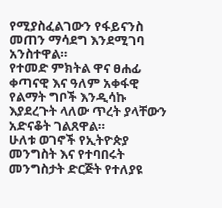የሚያስፈልገውን የፋይናንስ መጠን ማሳደግ እንደሚገባ አንስተዋል።
የተመድ ምክትል ዋና ፀሐፊ ቀጣናዊ እና ዓለም አቀፋዊ የልማት ግቦች እንዲሳኩ እያደረጉት ላለው ጥረት ያላቸውን አድናቆት ገልጸዋል።
ሁለቱ ወገኖች የኢትዮጵያ መንግስት እና የተባበሩት መንግስታት ድርጅት የተለያዩ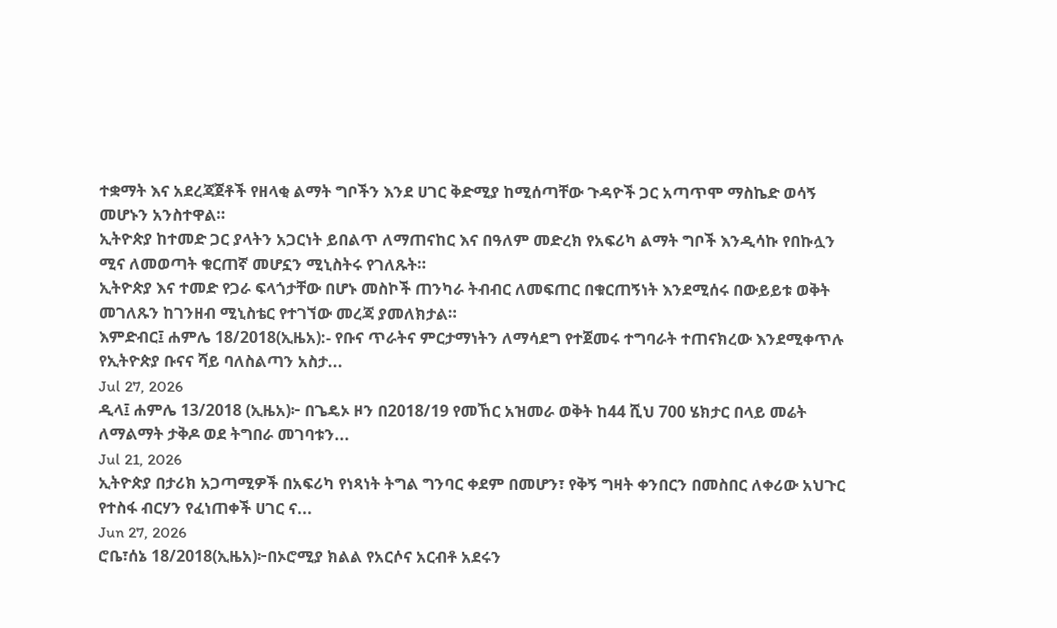ተቋማት እና አደረጃጀቶች የዘላቂ ልማት ግቦችን እንደ ሀገር ቅድሚያ ከሚሰጣቸው ጉዳዮች ጋር አጣጥሞ ማስኬድ ወሳኝ መሆኑን አንስተዋል።
ኢትዮጵያ ከተመድ ጋር ያላትን አጋርነት ይበልጥ ለማጠናከር እና በዓለም መድረክ የአፍሪካ ልማት ግቦች እንዲሳኩ የበኩሏን ሚና ለመወጣት ቁርጠኛ መሆኗን ሚኒስትሩ የገለጹት።
ኢትዮጵያ እና ተመድ የጋራ ፍላጎታቸው በሆኑ መስኮች ጠንካራ ትብብር ለመፍጠር በቁርጠኝነት እንደሚሰሩ በውይይቱ ወቅት መገለጹን ከገንዘብ ሚኒስቴር የተገኘው መረጃ ያመለክታል።
እምድብር፤ ሐምሌ 18/2018(ኢዜአ):- የቡና ጥራትና ምርታማነትን ለማሳደግ የተጀመሩ ተግባራት ተጠናክረው እንደሚቀጥሉ የኢትዮጵያ ቡናና ሻይ ባለስልጣን አስታ...
Jul 27, 2026
ዲላ፤ ሐምሌ 13/2018 (ኢዜአ)፦ በጌዴኦ ዞን በ2018/19 የመኸር አዝመራ ወቅት ከ44 ሺህ 700 ሄክታር በላይ መሬት ለማልማት ታቅዶ ወደ ትግበራ መገባቱን...
Jul 21, 2026
ኢትዮጵያ በታሪክ አጋጣሚዎች በአፍሪካ የነጻነት ትግል ግንባር ቀደም በመሆን፣ የቅኝ ግዛት ቀንበርን በመስበር ለቀሪው አህጉር የተስፋ ብርሃን የፈነጠቀች ሀገር ና...
Jun 27, 2026
ሮቤ፣ሰኔ 18/2018(ኢዜአ)፦በኦሮሚያ ክልል የአርሶና አርብቶ አደሩን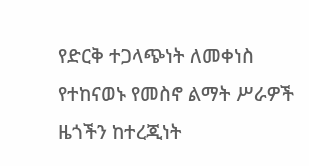የድርቅ ተጋላጭነት ለመቀነስ የተከናወኑ የመስኖ ልማት ሥራዎች ዜጎችን ከተረጂነት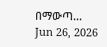በማውጣ...
Jun 26, 2026